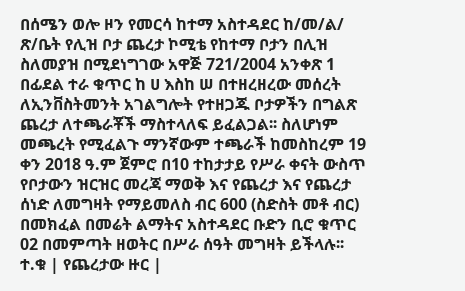በሰሜን ወሎ ዞን የመርሳ ከተማ አስተዳደር ከ/መ/ል/ ጽ/ቤት የሊዝ ቦታ ጨረታ ኮሚቴ የከተማ ቦታን በሊዝ ስለመያዝ በሚደነግገው አዋጅ 721/2004 አንቀጽ 1 በፊደል ተራ ቁጥር ከ ሀ እስከ ሠ በተዘረዘረው መሰረት ለኢንቨስትመንት አገልግሎት የተዘጋጁ ቦታዎችን በግልጽ ጨረታ ለተጫራቾች ማስተላለፍ ይፈልጋል፡፡ ስለሆነም መጫረት የሚፈልጉ ማንኛውም ተጫራች ከመስከረም 19 ቀን 2018 ዓ.ም ጀምሮ በ10 ተከታታይ የሥራ ቀናት ውስጥ የቦታውን ዝርዝር መረጃ ማወቅ እና የጨረታ እና የጨረታ ሰነድ ለመግዛት የማይመለስ ብር 600 (ስድስት መቶ ብር) በመክፈል በመሬት ልማትና አስተዳደር ቡድን ቢሮ ቁጥር 02 በመምጣት ዘወትር በሥራ ሰዓት መግዛት ይችላሉ፡፡
ተ.ቁ | የጨረታው ዙር |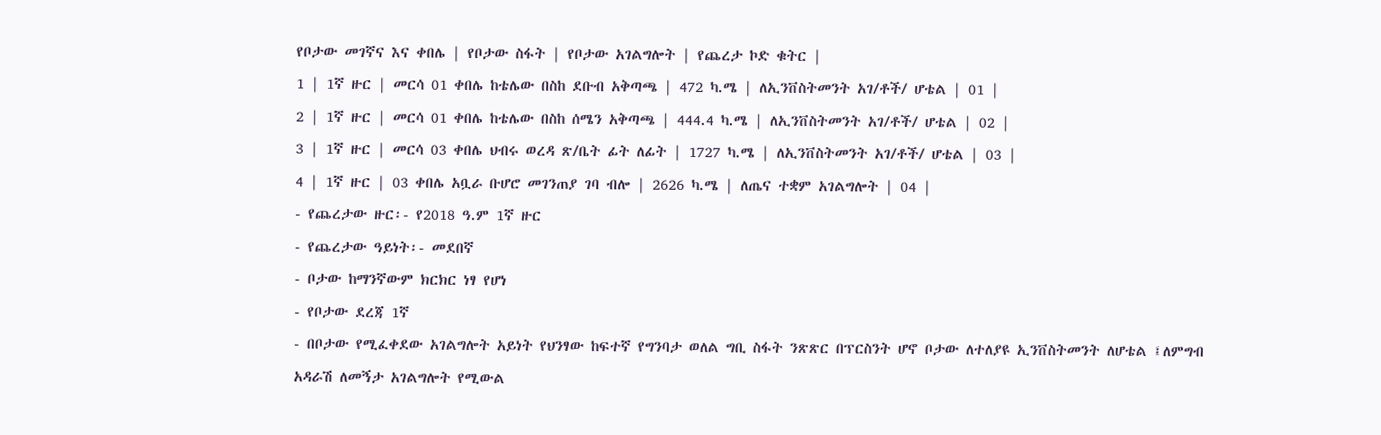የቦታው መገኛና እና ቀበሌ | የቦታው ስፋት | የቦታው አገልግሎት | የጨረታ ኮድ ቁትር |
1 | 1ኛ ዙር | መርሳ 01 ቀበሌ ከቴሌው በስከ ደቡብ አቅጣጫ | 472 ካ.ሜ | ለኢንቨስትመንት አገ/ቶች/ ሆቴል | 01 |
2 | 1ኛ ዙር | መርሳ 01 ቀበሌ ከቴሌው በስከ ሰሜን አቅጣጫ | 444.4 ካ.ሜ | ለኢንቨስትመንት አገ/ቶች/ ሆቴል | 02 |
3 | 1ኛ ዙር | መርሳ 03 ቀበሌ ህብሩ ወረዳ ጽ/ቤት ፊት ለፊት | 1727 ካ.ሜ | ለኢንቨስትመንት አገ/ቶች/ ሆቴል | 03 |
4 | 1ኛ ዙር | 03 ቀበሌ አቧራ ቡሆሮ መገንጠያ ገባ ብሎ | 2626 ካ.ሜ | ለጤና ተቋም አገልግሎት | 04 |
- የጨረታው ዙር፡- የ2018 ዓ.ም 1ኛ ዙር
- የጨረታው ዓይነት፡- መደበኛ
- ቦታው ከማንኛውም ክርክር ነፃ የሆነ
- የቦታው ደረጃ 1ኛ
- በቦታው የሚፈቀደው አገልግሎት አይነት የህንፃው ከፍተኛ የግንባታ ወለል ግቢ ስፋት ንጽጽር በፕርስንት ሆኖ ቦታው ለተለያዩ ኢንቨስትመንት ለሆቴል ፤ለምግብ አዳራሽ ለመኝታ አገልግሎት የሚውል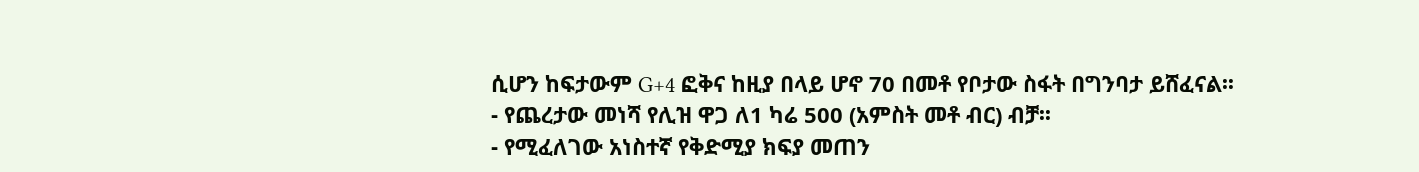ሲሆን ከፍታውም G+4 ፎቅና ከዚያ በላይ ሆኖ 70 በመቶ የቦታው ስፋት በግንባታ ይሸፈናል፡፡
- የጨረታው መነሻ የሊዝ ዋጋ ለ1 ካሬ 500 (አምስት መቶ ብር) ብቻ፡፡
- የሚፈለገው አነስተኛ የቅድሚያ ክፍያ መጠን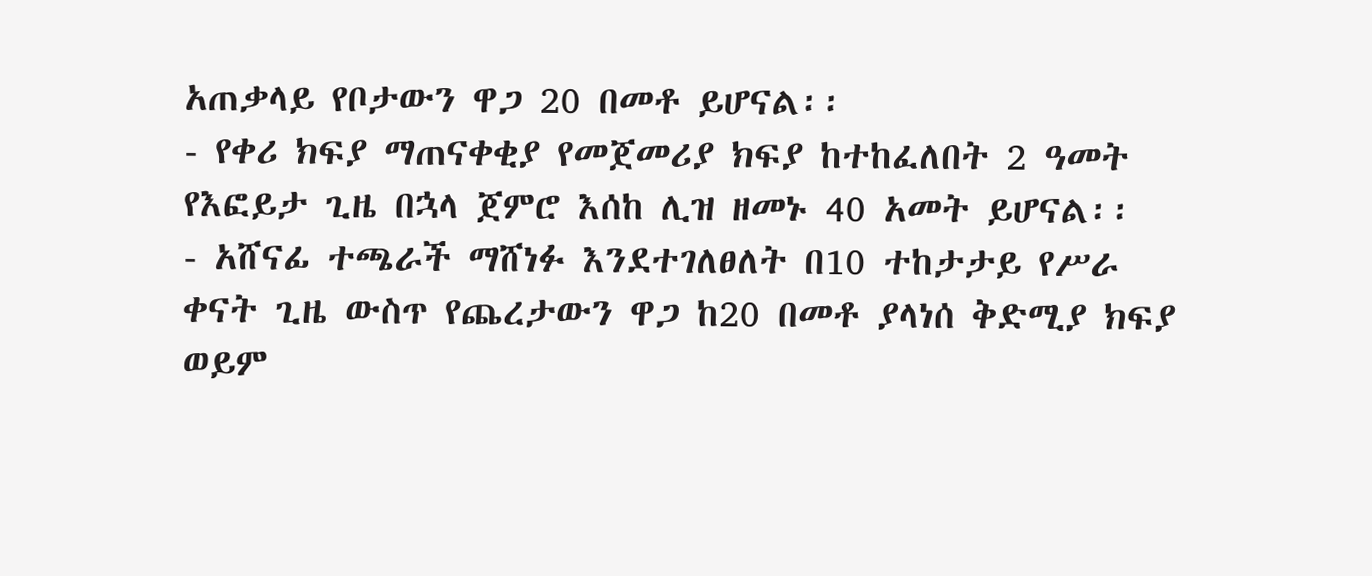አጠቃላይ የቦታውን ዋጋ 20 በመቶ ይሆናል፡፡
- የቀሪ ክፍያ ማጠናቀቂያ የመጀመሪያ ክፍያ ከተከፈለበት 2 ዓመት የእፎይታ ጊዜ በኋላ ጀምሮ እሰከ ሊዝ ዘመኑ 40 አመት ይሆናል፡፡
- አሸናፊ ተጫራች ማሸነፉ እንደተገለፀለት በ10 ተከታታይ የሥራ ቀናት ጊዜ ውስጥ የጨረታውን ዋጋ ከ20 በመቶ ያላነሰ ቅድሚያ ክፍያ ወይም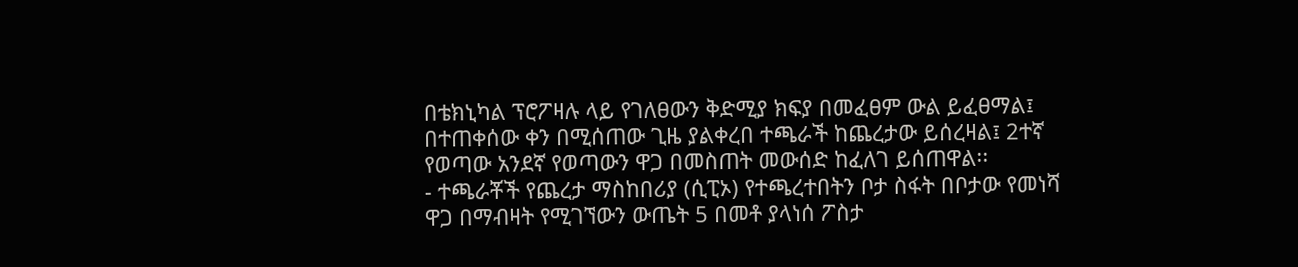በቴክኒካል ፕሮፖዛሉ ላይ የገለፀውን ቅድሚያ ክፍያ በመፈፀም ውል ይፈፀማል፤ በተጠቀሰው ቀን በሚሰጠው ጊዜ ያልቀረበ ተጫራች ከጨረታው ይሰረዛል፤ 2ተኛ የወጣው አንደኛ የወጣውን ዋጋ በመስጠት መውሰድ ከፈለገ ይሰጠዋል፡፡
- ተጫራቾች የጨረታ ማስከበሪያ (ሲፒኦ) የተጫረተበትን ቦታ ስፋት በቦታው የመነሻ ዋጋ በማብዛት የሚገኘውን ውጤት 5 በመቶ ያላነሰ ፖስታ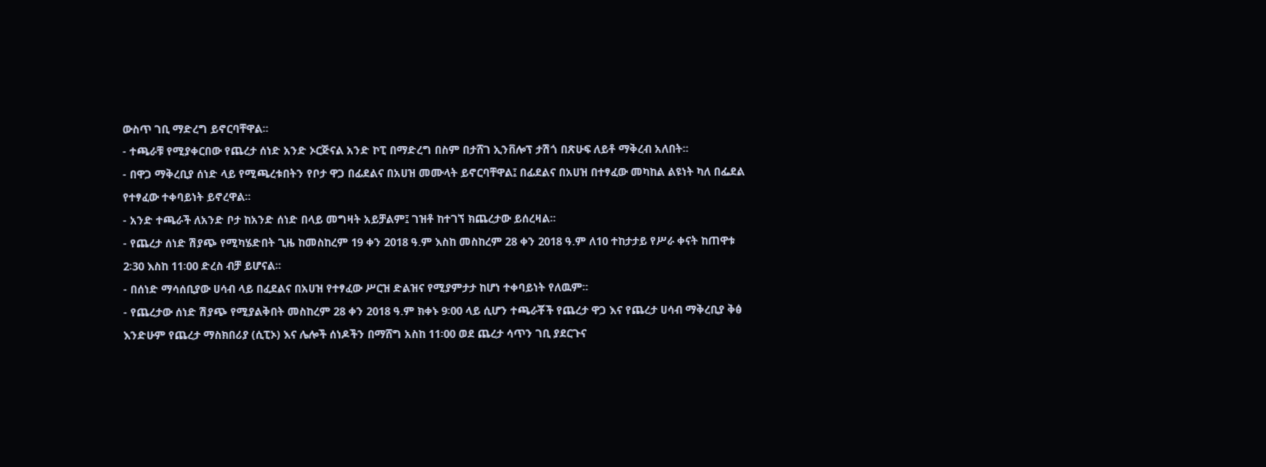ውስጥ ገቢ ማድረግ ይኖርባቸዋል፡፡
- ተጫራቹ የሚያቀርበው የጨረታ ሰነድ አንድ ኦርጅናል አንድ ኮፒ በማድረግ በስም በታሸገ ኢንቨሎፕ ታሽጎ በጽሁፍ ለይቶ ማቅረብ አለበት፡፡
- በዋጋ ማቅረቢያ ሰነድ ላይ የሚጫረቱበትን የቦታ ዋጋ በፊደልና በአሀዝ መሙላት ይኖርባቸዋል፤ በፊደልና በአሀዝ በተፃፈው መካከል ልዩነት ካለ በፌደል የተፃፈው ተቀባይነት ይኖረዋል፡፡
- አንድ ተጫራች ለአንድ ቦታ ከአንድ ሰነድ በላይ መግዛት አይቻልም፤ ገዝቶ ከተገኘ ክጨረታው ይሰረዛል፡፡
- የጨረታ ሰነድ ሽያጭ የሚካሄድበት ጊዜ ከመስከረም 19 ቀን 2018 ዓ.ም እስከ መስከረም 28 ቀን 2018 ዓ.ም ለ10 ተከታታይ የሥራ ቀናት ከጠዋቱ 2፡30 እስከ 11፡00 ድረስ ብቻ ይሆናል፡፡
- በሰነድ ማሳሰቢያው ሀሳብ ላይ በፈደልና በአሀዝ የተፃፈው ሥርዝ ድልዝና የሚያምታታ ከሆነ ተቀባይነት የለዉም፡፡
- የጨረታው ሰነድ ሽያጭ የሚያልቅበት መስከረም 28 ቀን 2018 ዓ.ም ክቀኑ 9፡00 ላይ ሲሆን ተጫራቾች የጨረታ ዋጋ እና የጨረታ ሀሳብ ማቅረቢያ ቅፅ እንድሁም የጨረታ ማስክበሪያ (ሲፒኦ) እና ሌሎች ሰነዶችን በማሸግ አስከ 11፡00 ወደ ጨረታ ሳጥን ገቢ ያደርጉና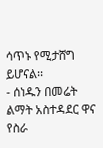ሳጥኑ የሚታሸግ ይሆናል፡፡
- ሰነዱን በመሬት ልማት አስተዳደር ዋና የስራ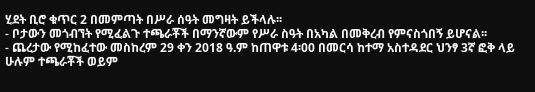ሂደት ቢሮ ቁጥር 2 በመምጣት በሥራ ሰዓት መግዛት ይችላሉ፡፡
- ቦታውን መጎብኘት የሚፈልጉ ተጫራቾች በማንኛውም የሥራ ስዓት በአካል በመቅረብ የምናስጎበኝ ይሆናል፡፡
- ጨረታው የሚከፈተው መስከረም 29 ቀን 2018 ዓ.ም ከጠዋቱ 4፡00 በመርሳ ከተማ አስተዳደር ህንፃ 3ኛ ፎቅ ላይ ሁሉም ተጫራቾች ወይም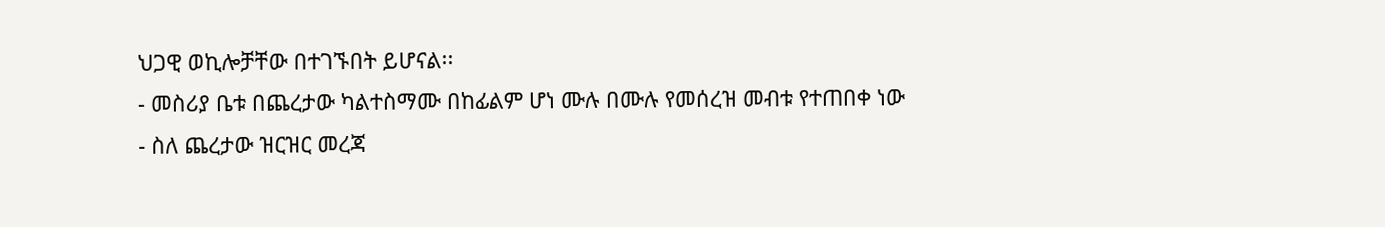ህጋዊ ወኪሎቻቸው በተገኙበት ይሆናል፡፡
- መስሪያ ቤቱ በጨረታው ካልተስማሙ በከፊልም ሆነ ሙሉ በሙሉ የመሰረዝ መብቱ የተጠበቀ ነው
- ስለ ጨረታው ዝርዝር መረጃ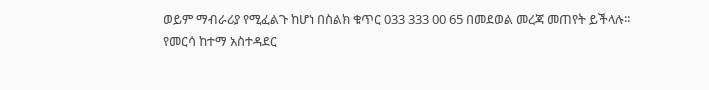ወይም ማብራሪያ የሚፈልጉ ከሆነ በስልክ ቁጥር 033 333 00 65 በመደወል መረጃ መጠየት ይችላሉ፡፡
የመርሳ ከተማ አስተዳደር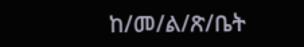ከ/መ/ል/ጽ/ቤት